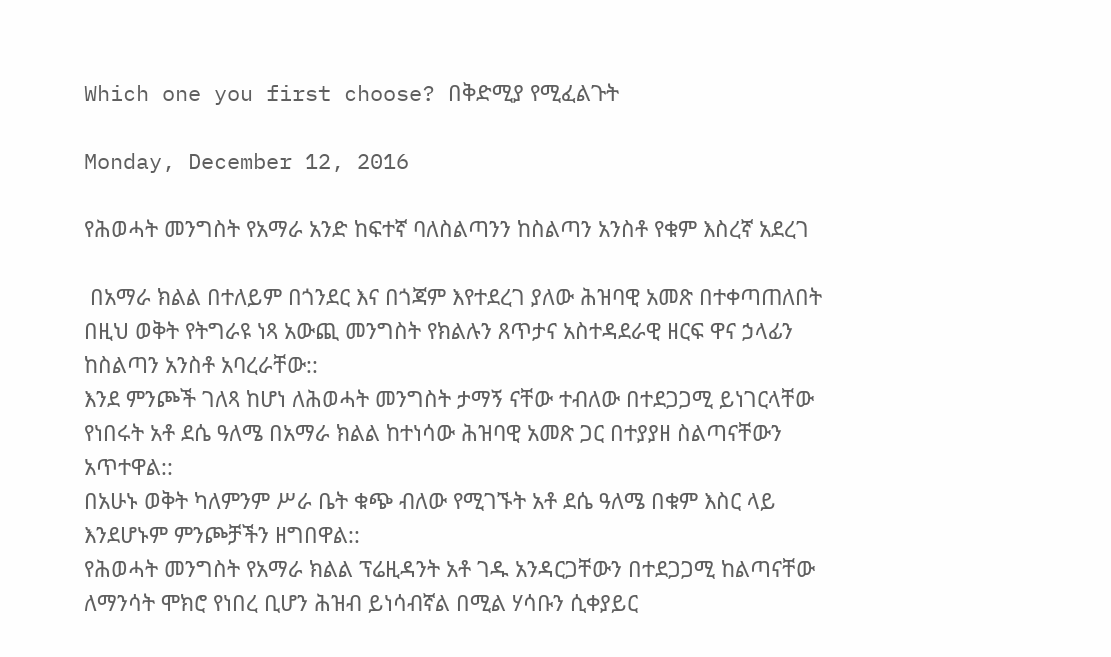Which one you first choose? በቅድሚያ የሚፈልጉት

Monday, December 12, 2016

የሕወሓት መንግስት የአማራ አንድ ከፍተኛ ባለስልጣንን ከስልጣን አንስቶ የቁም እስረኛ አደረገ

 በአማራ ክልል በተለይም በጎንደር እና በጎጃም እየተደረገ ያለው ሕዝባዊ አመጽ በተቀጣጠለበት በዚህ ወቅት የትግራዩ ነጻ አውጪ መንግስት የክልሉን ጸጥታና አስተዳደራዊ ዘርፍ ዋና ኃላፊን ከስልጣን አንስቶ አባረራቸው::
እንደ ምንጮች ገለጻ ከሆነ ለሕወሓት መንግስት ታማኝ ናቸው ተብለው በተደጋጋሚ ይነገርላቸው የነበሩት አቶ ደሴ ዓለሜ በአማራ ክልል ከተነሳው ሕዝባዊ አመጽ ጋር በተያያዘ ስልጣናቸውን አጥተዋል::
በአሁኑ ወቅት ካለምንም ሥራ ቤት ቁጭ ብለው የሚገኙት አቶ ደሴ ዓለሜ በቁም እስር ላይ እንደሆኑም ምንጮቻችን ዘግበዋል::
የሕወሓት መንግስት የአማራ ክልል ፕሬዚዳንት አቶ ገዱ አንዳርጋቸውን በተደጋጋሚ ከልጣናቸው ለማንሳት ሞክሮ የነበረ ቢሆን ሕዝብ ይነሳብኛል በሚል ሃሳቡን ሲቀያይር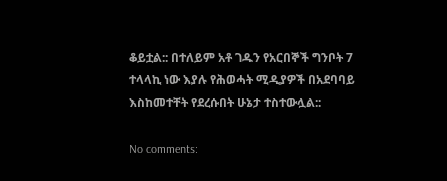ቆይቷል:: በተለይም አቶ ገዱን የአርበኞች ግንቦት 7 ተላላኪ ነው እያሉ የሕወሓት ሚዲያዎች በአደባባይ እስከመተቸት የደረሱበት ሁኔታ ተስተውሏል::

No comments: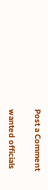Post a Comment

wanted officials